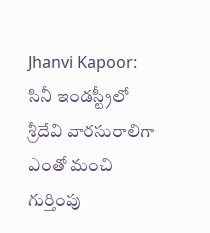Jhanvi Kapoor: సినీ ఇండస్ట్రీలో శ్రీదేవి వారసురాలిగా ఎంతో మంచి గుర్తింపు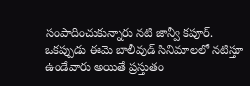సంపాదించుకున్నారు నటి జాన్వీ కపూర్. ఒకప్పుడు ఈమె బాలీవుడ్ సినిమాలలో నటిస్తూ ఉండేవారు అయితే ప్రస్తుతం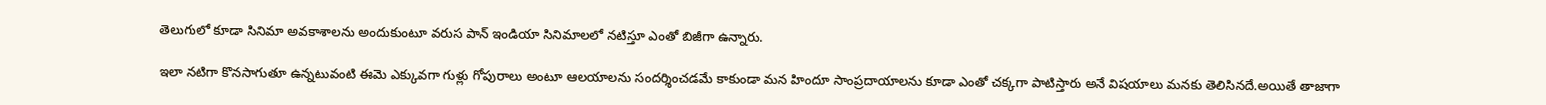తెలుగులో కూడా సినిమా అవకాశాలను అందుకుంటూ వరుస పాన్ ఇండియా సినిమాలలో నటిస్తూ ఎంతో బిజీగా ఉన్నారు.

ఇలా నటిగా కొనసాగుతూ ఉన్నటువంటి ఈమె ఎక్కువగా గుళ్లు గోపురాలు అంటూ ఆలయాలను సందర్శించడమే కాకుండా మన హిందూ సాంప్రదాయాలను కూడా ఎంతో చక్కగా పాటిస్తారు అనే విషయాలు మనకు తెలిసినదే.అయితే తాజాగా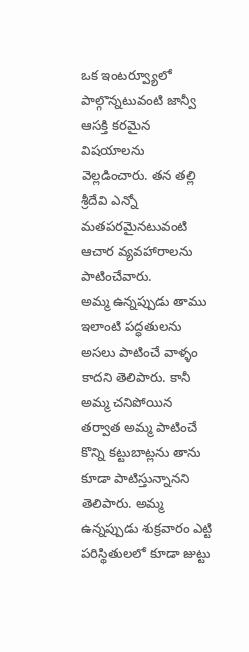ఒక ఇంటర్వ్యూలో పాల్గొన్నటువంటి జాన్వీ ఆసక్తి కరమైన విషయాలను వెల్లడించారు. తన తల్లి శ్రీదేవి ఎన్నో మతపరమైనటువంటి ఆచార వ్యవహారాలను పాటించేవారు.
అమ్మ ఉన్నప్పుడు తాము ఇలాంటి పద్ధతులను అసలు పాటించే వాళ్ళం కాదని తెలిపారు. కానీ అమ్మ చనిపోయిన తర్వాత అమ్మ పాటించే కొన్ని కట్టుబాట్లను తాను కూడా పాటిస్తున్నానని తెలిపారు. అమ్మ ఉన్నప్పుడు శుక్రవారం ఎట్టి పరిస్థితులలో కూడా జుట్టు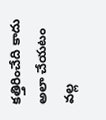కత్తిరించేది కాదు అలా చేయటం వల్ల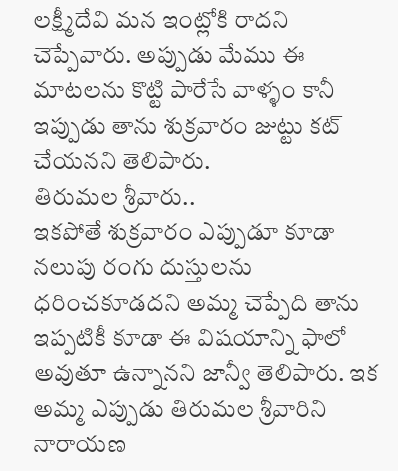లక్ష్మీదేవి మన ఇంట్లోకి రాదని చెప్పేవారు. అప్పుడు మేము ఈ మాటలను కొట్టి పారేసే వాళ్ళం కానీ ఇప్పుడు తాను శుక్రవారం జుట్టు కట్ చేయనని తెలిపారు.
తిరుమల శ్రీవారు..
ఇకపోతే శుక్రవారం ఎప్పుడూ కూడా నలుపు రంగు దుస్తులను ధరించకూడదని అమ్మ చెప్పేది తాను ఇప్పటికీ కూడా ఈ విషయాన్ని ఫాలో అవుతూ ఉన్నానని జాన్వీ తెలిపారు. ఇక అమ్మ ఎప్పుడు తిరుమల శ్రీవారిని నారాయణ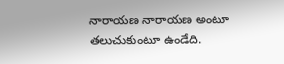నారాయణ నారాయణ అంటూ తలుచుకుంటూ ఉండేది.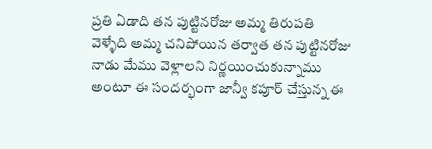ప్రతి ఏడాది తన పుట్టినరోజు అమ్మ తిరుపతి వెళ్ళేది అమ్మ చనిపోయిన తర్వాత తన పుట్టినరోజు నాడు మేము వెళ్లాలని నిర్ణయించుకున్నాము అంటూ ఈ సందర్భంగా జాన్వీ కపూర్ చేస్తున్న ఈ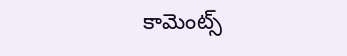కామెంట్స్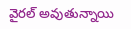వైరల్ అవుతున్నాయి